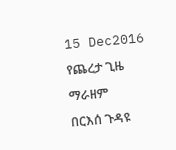15 Dec2016
የጨረታ ጊዜ ማራዘም
በርእሰ ጉዳዩ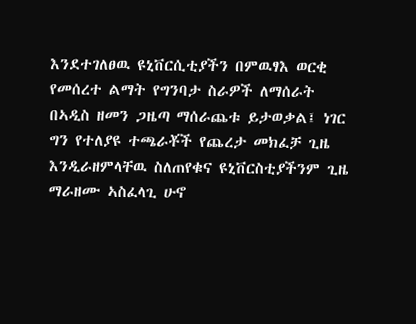እንደተገለፀዉ ዩኒቨርሲቲያችን በምዉፃእ ወርቂ የመሰረተ ልማት የግንባታ ስራዎች ለማሰራት በኣዲስ ዘመን ጋዜጣ ማሰራጨቱ ይታወቃል፤ ነገር ግን የተለያዩ ተጫራቾች የጨረታ መክፈቻ ጊዜ እንዲራዘምላቸዉ ስለጠየቁና ዩኒቨርስቲያችንም ጊዜ ማራዘሙ ኣስፈላጊ ሁኖ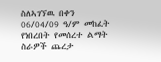ስለኣገኘዉ በቀን 06/04/09 ዓ/ም መከፈት የነበረበት የመሰረተ ልማት ስራዎች ጨረታ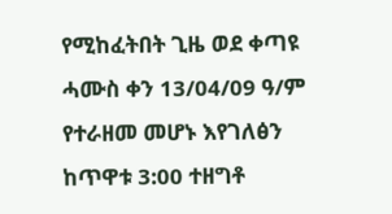የሚከፈትበት ጊዜ ወደ ቀጣዩ ሓሙስ ቀን 13/04/09 ዓ/ም የተራዘመ መሆኑ እየገለፅን ከጥዋቱ 3:00 ተዘግቶ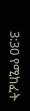3:30 የሚከፈት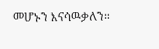መሆኑን እናሳዉቃለን።